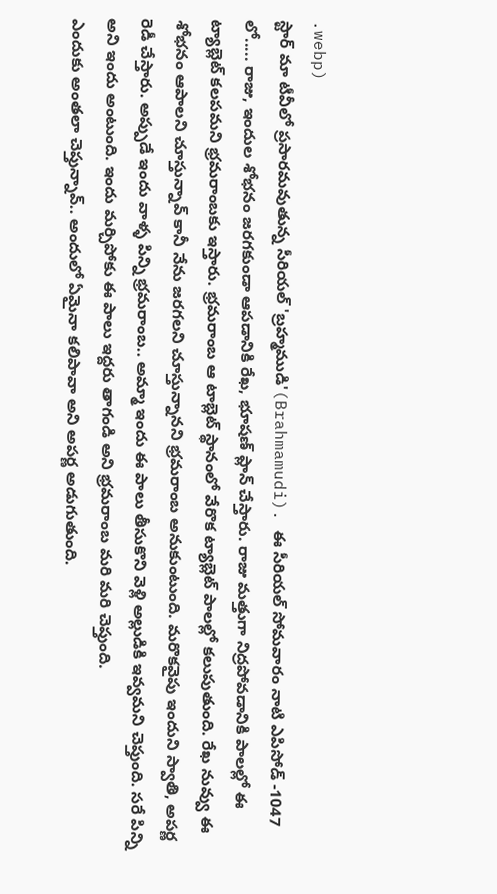.webp)
స్టార్ మా టీవీలో ప్రసారమవుతున్న సీరియల్ 'బ్రహ్మముడి'(Brahmamudi). ఈ సీరియల్ సోమవారం నాటి ఎపిసోడ్ -1047 లో..... రాజు, ఇందుల శోభనం జరగకుండా ఆపడానికి రేఖ, భూషణ్ ప్లాన్ చేస్తారు. రాజు మత్తుగా నిద్రపోవడానికి పాలల్లో ఈ ట్యాబ్లెట్ కలపమని భ్రమరాంబకు ఇస్తారు. భ్రమరాంబ ఆ టాబ్లెట్ స్థానంలో వేరొక ట్యాబ్లెట్ పాలల్లో కలుపుతుంది. రేఖ నువ్వు ఈ శోభనం ఆపాలని చూస్తున్నావ్ కానీ నేను జరగలని చూస్తున్నానని భ్రమరాంబ అనుకుంటుంది. మరొకవైపు ఇందుని స్వాతి, అపర్ణ రెడీ చేస్తారు. అప్పుడే ఇందు వాళ్ళ పిన్ని భ్రమరాంబ.. అమ్మా ఇందు ఈ పాలు తీసుకొని వెళ్లి అల్లుడికి ఇవ్వమని చెప్తుంది. సరే పిన్ని అని ఇందు అంటుంది. ఇందు మర్చిపోకు ఈ పాలు ఇద్దరు తాగండి అని భ్రమరాంబ మరి మరి చెప్తుంది.
ఎందుకు అంతలా చెప్తున్నావ్.. అందులో ఏమైనా కలిపావా అని అపర్ణ అడుగుతుంది.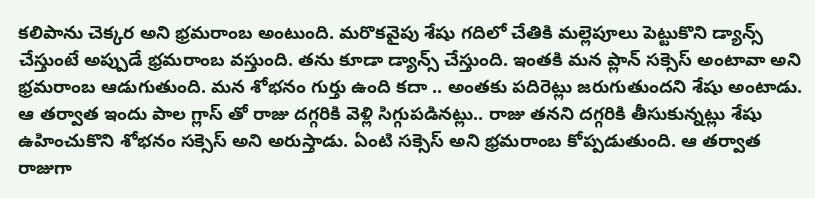కలిపాను చెక్కర అని భ్రమరాంబ అంటుంది. మరొకవైపు శేషు గదిలో చేతికి మల్లెపూలు పెట్టుకొని డ్యాన్స్ చేస్తుంటే అప్పుడే భ్రమరాంబ వస్తుంది. తను కూడా డ్యాన్స్ చేస్తుంది. ఇంతకి మన ప్లాన్ సక్సెస్ అంటావా అని భ్రమరాంబ ఆడుగుతుంది. మన శోభనం గుర్తు ఉంది కదా .. అంతకు పదిరెట్లు జరుగుతుందని శేషు అంటాడు. ఆ తర్వాత ఇందు పాల గ్లాస్ తో రాజు దగ్గరికి వెళ్లి సిగ్గుపడినట్లు.. రాజు తనని దగ్గరికి తీసుకున్నట్లు శేషు ఉహించుకొని శోభనం సక్సెస్ అని అరుస్తాడు. ఏంటి సక్సెస్ అని భ్రమరాంబ కోప్పడుతుంది. ఆ తర్వాత రాజుగా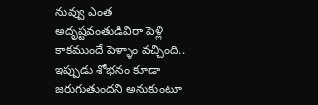నువ్వు ఎంత అదృష్టవంతుడివిరా పెళ్లి కాకముందే పెళ్ళాం వచ్చింది.. ఇప్పుడు శోభనం కూడా జరుగుతుందని అనుకుంటూ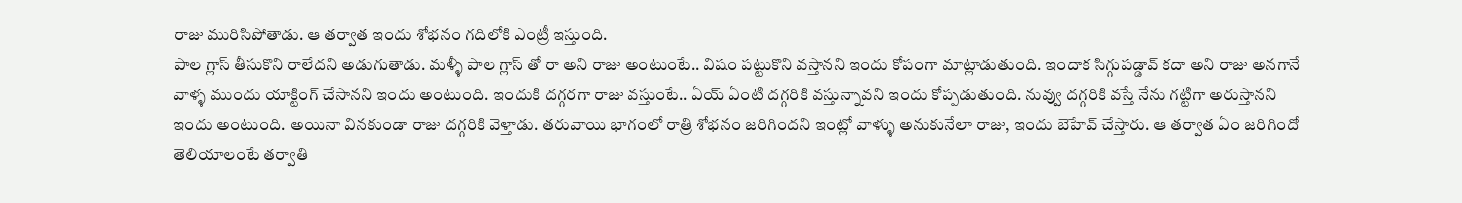రాజు మురిసిపోతాడు. ఆ తర్వాత ఇందు శోభనం గదిలోకి ఎంట్రీ ఇస్తుంది.
పాల గ్లాస్ తీసుకొని రాలేదని అడుగుతాడు. మళ్ళీ పాల గ్లాస్ తో రా అని రాజు అంటుంటే.. విషం పట్టుకొని వస్తానని ఇందు కోపంగా మాట్లాడుతుంది. ఇందాక సిగ్గుపడ్డావ్ కదా అని రాజు అనగానే వాళ్ళ ముందు యాక్టింగ్ చేసానని ఇందు అంటుంది. ఇందుకి దగ్గరగా రాజు వస్తుంటే.. ఏయ్ ఏంటి దగ్గరికి వస్తున్నావని ఇందు కోప్పడుతుంది. నువ్వు దగ్గరికి వస్తే నేను గట్టిగా అరుస్తానని ఇందు అంటుంది. అయినా వినకుండా రాజు దగ్గరికి వెళ్తాడు. తరువాయి భాగంలో రాత్రి శోభనం జరిగిందని ఇంట్లో వాళ్ళు అనుకునేలా రాజు, ఇందు బెహేవ్ చేస్తారు. ఆ తర్వాత ఏం జరిగిందో తెలియాలంటే తర్వాతి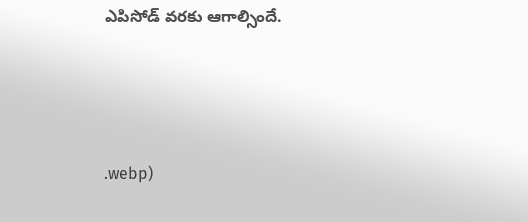ఎపిసోడ్ వరకు ఆగాల్సిందే.





.webp)